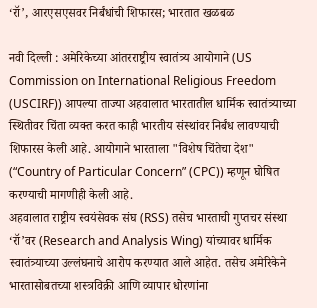‘रॉ’, आरएसएसवर निर्बंधांची शिफारस; भारतात खळबळ

नवी दिल्ली : अमेरिकेच्या आंतरराष्ट्रीय स्वातंत्र्य आयोगाने (US Commission on International Religious Freedom (USCIRF)) आपल्या ताज्या अहवालात भारतातील धार्मिक स्वातंत्र्याच्या स्थितीवर चिंता व्यक्त करत काही भारतीय संस्थांवर निर्बंध लावण्याची शिफारस केली आहे. आयोगाने भारताला "विशेष चिंतेचा देश" (“Country of Particular Concern” (CPC)) म्हणून घोषित करण्याची मागणीही केली आहे.
अहवालात राष्ट्रीय स्वयंसेवक संघ (RSS) तसेच भारताची गुप्तचर संस्था ‘रॉ’वर (Research and Analysis Wing) यांच्यावर धार्मिक स्वातंत्र्याच्या उल्लंघनाचे आरोप करण्यात आले आहेत. तसेच अमेरिकेने भारतासोबतच्या शस्त्रविक्री आणि व्यापार धोरणांना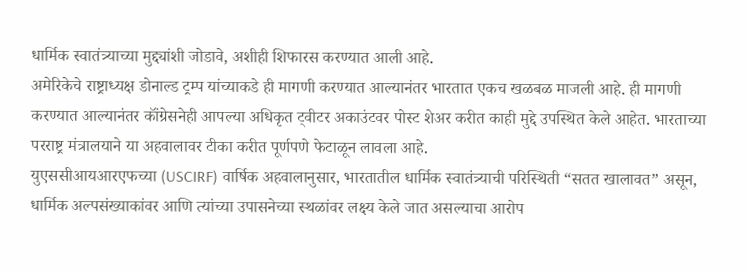धार्मिक स्वातंत्र्याच्या मुद्द्यांशी जोडावे, अशीही शिफारस करण्यात आली आहे.
अमेरिकेचे राष्ट्राध्यक्ष डोनाल्ड ट्रम्प यांच्याकडे ही मागणी करण्यात आल्यानंतर भारतात एकच खळबळ माजली आहे. ही मागणी करण्यात आल्यानंतर कॉंग्रेसनेही आपल्या अधिकृत ट्वीटर अकाउंटवर पोस्ट शेअर करीत काही मुद्दे उपस्थित केले आहेत. भारताच्या परराष्ट्र मंत्रालयाने या अहवालावर टीका करीत पूर्णपणे फेटाळून लावला आहे.
युएससीआयआरएफच्या (USCIRF) वार्षिक अहवालानुसार, भारतातील धार्मिक स्वातंत्र्याची परिस्थिती “सतत खालावत” असून, धार्मिक अल्पसंख्याकांवर आणि त्यांच्या उपासनेच्या स्थळांवर लक्ष्य केले जात असल्याचा आरोप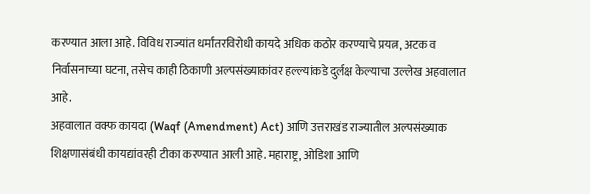करण्यात आला आहे. विविध राज्यांत धर्मांतरविरोधी कायदे अधिक कठोर करण्याचे प्रयत्न, अटक व निर्वासनाच्या घटना, तसेच काही ठिकाणी अल्पसंख्याकांवर हल्ल्यांकडे दुर्लक्ष केल्याचा उल्लेख अहवालात आहे.
अहवालात वक्फ कायदा (Waqf (Amendment) Act) आणि उत्तराखंड राज्यातील अल्पसंख्याक शिक्षणासंबंधी कायद्यांवरही टीका करण्यात आली आहे. महाराष्ट्र, ओडिशा आणि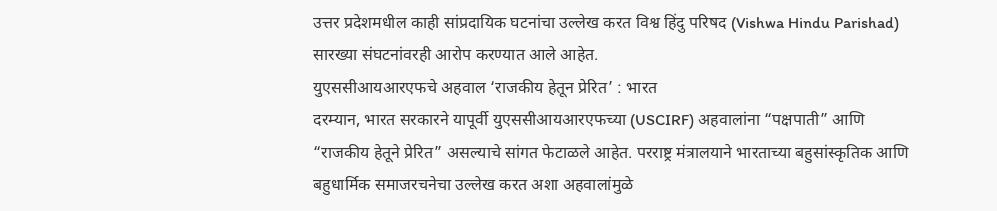उत्तर प्रदेशमधील काही सांप्रदायिक घटनांचा उल्लेख करत विश्व हिंदु परिषद (Vishwa Hindu Parishad) सारख्या संघटनांवरही आरोप करण्यात आले आहेत.
युएससीआयआरएफचे अहवाल ‘राजकीय हेतून प्रेरित’ : भारत
दरम्यान, भारत सरकारने यापूर्वी युएससीआयआरएफच्या (USCIRF) अहवालांना “पक्षपाती” आणि “राजकीय हेतूने प्रेरित” असल्याचे सांगत फेटाळले आहेत. परराष्ट्र मंत्रालयाने भारताच्या बहुसांस्कृतिक आणि बहुधार्मिक समाजरचनेचा उल्लेख करत अशा अहवालांमुळे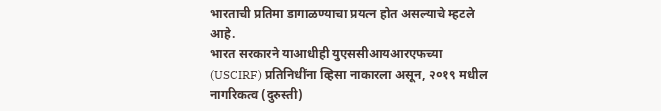भारताची प्रतिमा डागाळण्याचा प्रयत्न होत असल्याचे म्हटले आहे.
भारत सरकारने याआधीही युएससीआयआरएफच्या (USCIRF) प्रतिनिधींना व्हिसा नाकारला असून, २०१९ मधील नागरिकत्व (दुरुस्ती)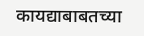कायद्याबाबतच्या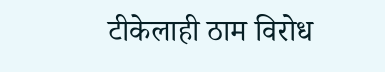टीकेलाही ठाम विरोध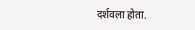दर्शवला होता.